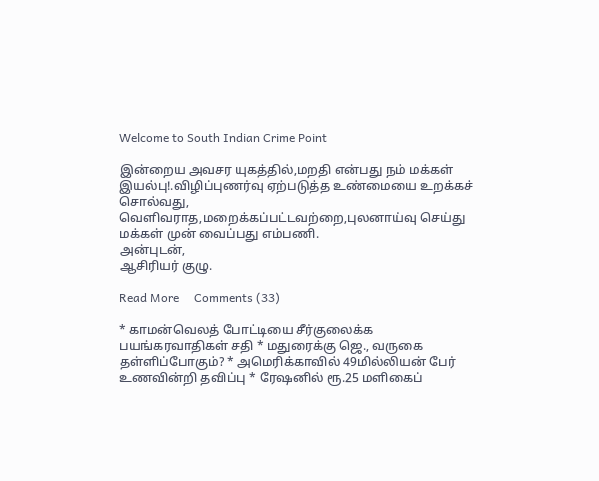Welcome to South Indian Crime Point

இன்றைய அவசர யுகத்தில்,மறதி என்பது நம் மக்கள் இயல்பு!.விழிப்புணர்வு ஏற்படுத்த உண்மையை உறக்கச் சொல்வது, வெளிவராத,மறைக்கப்பட்டவற்றை,புலனாய்வு செய்து மக்கள் முன் வைப்பது எம்பணி.
அன்புடன்,
ஆசிரியர் குழு.

Read More     Comments (33)

* காமன்வெலத் போட்டியை சீர்குலைக்க பயங்கரவாதிகள் சதி * மதுரைக்கு ஜெ., வருகை தள்ளிப்போகும்? * அமெரிக்காவில் 49மில்லியன் பேர் உணவின்றி தவிப்பு * ரேஷனில் ரூ.25 மளிகைப்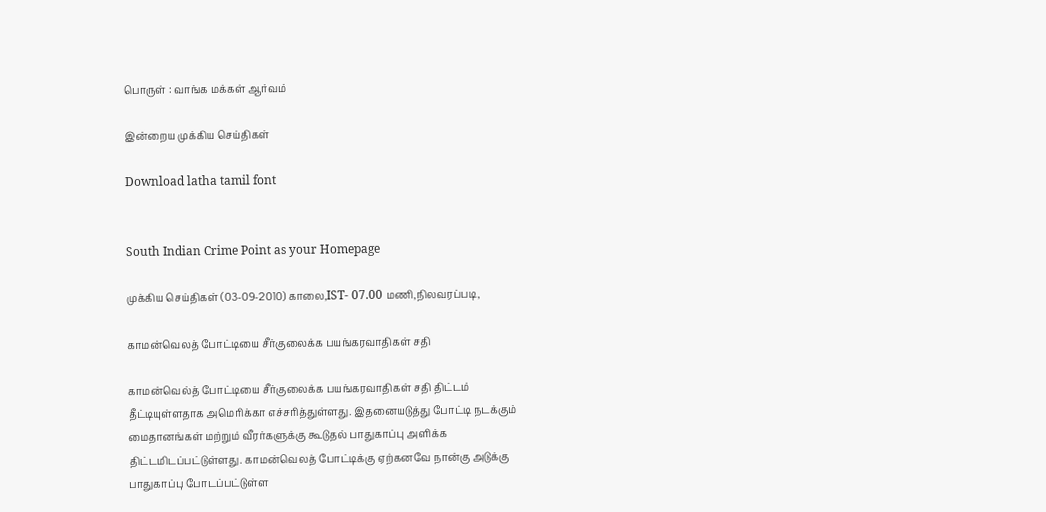பொருள் : வாங்க மக்கள் ஆர்வம்

இன்றைய முக்கிய செய்திகள்

Download latha tamil font


South Indian Crime Point as your Homepage

முக்கிய செய்திகள் (03-09-2010) காலை,IST- 07.00 மணி,நிலவரப்படி,

காமன்வெலத் போட்டியை சீர்குலைக்க பயங்கரவாதிகள் சதி

காமன்வெல்த் போட்டியை சீர்குலைக்க பயங்கரவாதிகள் சதி திட்டம் தீட்டியுள்ளதாக அமெரிக்கா எச்சரித்துள்ளது. இதனையடுத்து போட்டி நடக்கும் மைதானங்கள் மற்றும் வீரர்களுக்கு கூடுதல் பாதுகாப்பு அளிக்க திட்டமிடப்பட்டுள்ளது. காமன்வெலத் போட்டிக்கு ஏற்கனவே நான்கு அடுக்கு பாதுகாப்பு போடப்பட்டுள்ள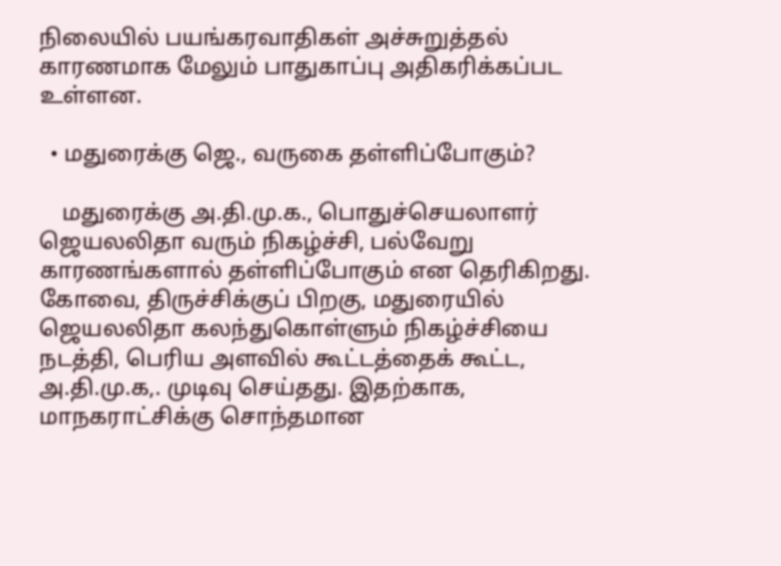நிலையில் பயங்கரவாதிகள் அச்சுறுத்தல் காரணமாக மேலும் பாதுகாப்பு அதிகரிக்கப்பட உள்ளன.

  • மதுரைக்கு ஜெ., வருகை தள்ளிப்போகும்?

    மதுரைக்கு அ.தி.மு.க., பொதுச்செயலாளர் ஜெயலலிதா வரும் நிகழ்ச்சி, பல்வேறு காரணங்களால் தள்ளிப்போகும் என தெரிகிறது. கோவை, திருச்சிக்குப் பிறகு, மதுரையில் ஜெயலலிதா கலந்துகொள்ளும் நிகழ்ச்சியை நடத்தி, பெரிய அளவில் கூட்டத்தைக் கூட்ட, அ.தி.மு.க,. முடிவு செய்தது. இதற்காக, மாநகராட்சிக்கு சொந்தமான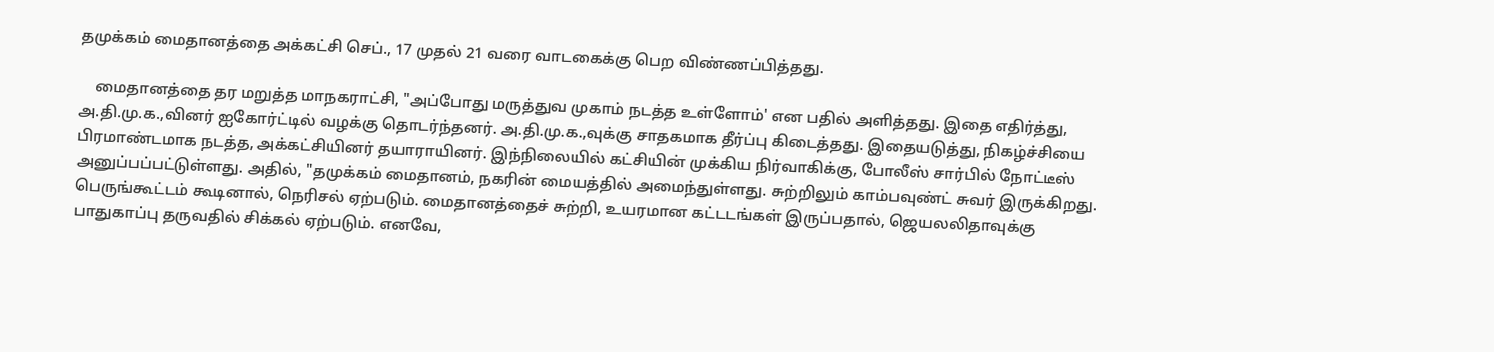தமுக்கம் மைதானத்தை அக்கட்சி செப்., 17 முதல் 21 வரை வாடகைக்கு பெற விண்ணப்பித்தது.

    மைதானத்தை தர மறுத்த மாநகராட்சி, "அப்போது மருத்துவ முகாம் நடத்த உள்ளோம்' என பதில் அளித்தது. இதை எதிர்த்து, அ.தி.மு.க.,வினர் ஐகோர்ட்டில் வழக்கு தொடர்ந்தனர். அ.தி.மு.க.,வுக்கு சாதகமாக தீர்ப்பு கிடைத்தது. இதையடுத்து, நிகழ்ச்சியை பிரமாண்டமாக நடத்த, அக்கட்சியினர் தயாராயினர். இந்நிலையில் கட்சியின் முக்கிய நிர்வாகிக்கு, போலீஸ் சார்பில் நோட்டீஸ் அனுப்பப்பட்டுள்ளது. அதில், "தமுக்கம் மைதானம், நகரின் மையத்தில் அமைந்துள்ளது. சுற்றிலும் காம்பவுண்ட் சுவர் இருக்கிறது. பெருங்கூட்டம் கூடினால், நெரிசல் ஏற்படும். மைதானத்தைச் சுற்றி, உயரமான கட்டடங்கள் இருப்பதால், ஜெயலலிதாவுக்கு பாதுகாப்பு தருவதில் சிக்கல் ஏற்படும். எனவே,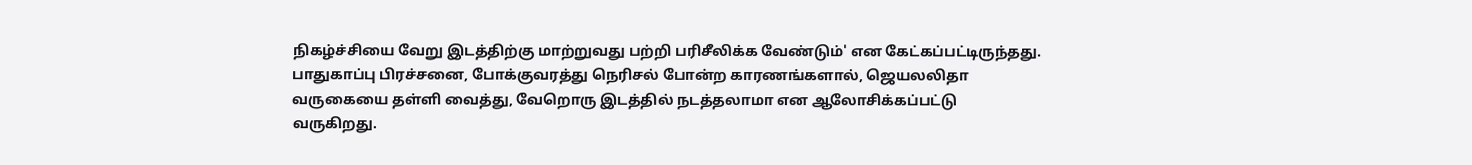நிகழ்ச்சியை வேறு இடத்திற்கு மாற்றுவது பற்றி பரிசீலிக்க வேண்டும்' என கேட்கப்பட்டிருந்தது. பாதுகாப்பு பிரச்சனை, போக்குவரத்து நெரிசல் போன்ற காரணங்களால், ஜெயலலிதா வருகையை தள்ளி வைத்து, வேறொரு இடத்தில் நடத்தலாமா என ஆலோசிக்கப்பட்டு வருகிறது.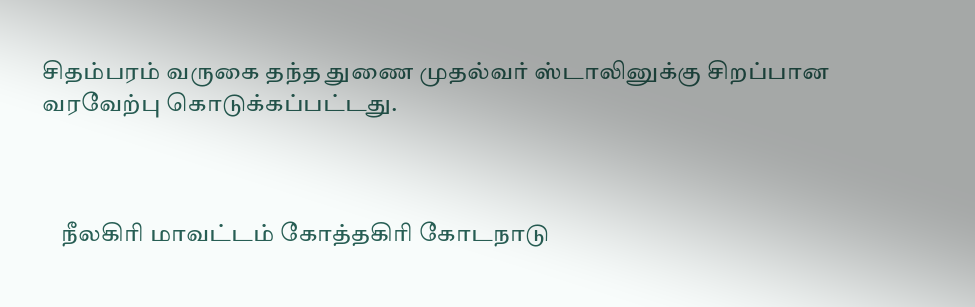சிதம்பரம் வருகை தந்த துணை முதல்வர் ஸ்டாலினுக்கு சிறப்பான வரவேற்பு கொடுக்கப்பட்டது.



    நீலகிரி மாவட்டம் கோத்தகிரி கோடநாடு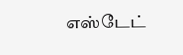எஸ்டேட்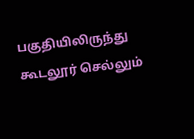பகுதியிலிருந்து கூடலூர் செல்லும்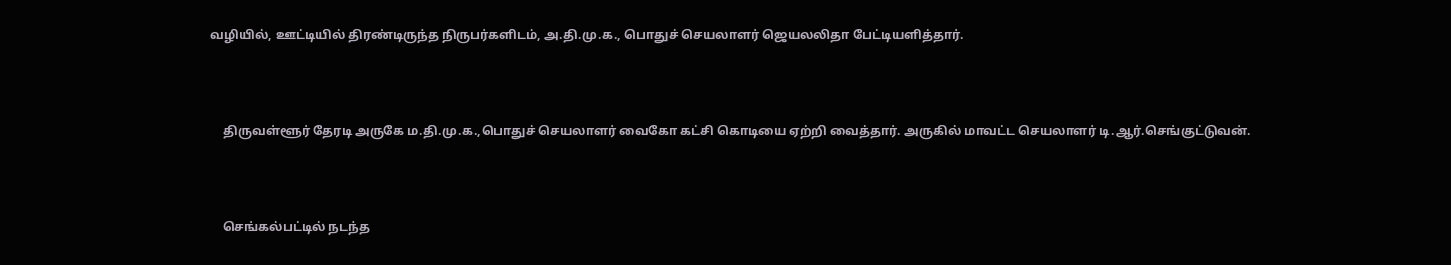வழியில், ஊட்டியில் திரண்டிருந்த நிருபர்களிடம், அ.தி.மு.க., பொதுச் செயலாளர் ஜெயலலிதா பேட்டியளித்தார்.



    திருவள்ளூர் தேரடி அருகே ம.தி.மு.க.,பொதுச் செயலாளர் வைகோ கட்சி கொடியை ஏற்றி வைத்தார். அருகில் மாவட்ட செயலாளர் டி.ஆர்.செங்குட்டுவன்.



    செங்கல்பட்டில் நடந்த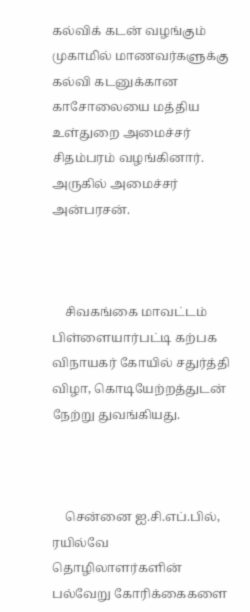கல்விக் கடன் வழங்கும் முகாமில் மாணவர்களுக்கு கல்வி கடனுக்கான காசோலையை மத்திய உள்துறை அமைச்சர் சிதம்பரம் வழங்கினார். அருகில் அமைச்சர் அன்பரசன்.



    சிவகங்கை மாவட்டம் பிள்ளையார்பட்டி கற்பக விநாயகர் கோயில் சதுர்த்தி விழா, கொடியேற்றத்துடன் நேற்று துவங்கியது.



    சென்னை ஐ.சி.எப்.பில், ரயில்வே தொழிலாளர்களின் பல்வேறு கோரிக்கைகளை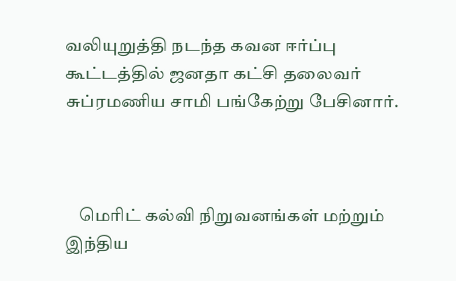வலியுறுத்தி நடந்த கவன ஈர்ப்பு கூட்டத்தில் ஜனதா கட்சி தலைவர் சுப்ரமணிய சாமி பங்கேற்று பேசினார்.



    மெரிட் கல்வி நிறுவனங்கள் மற்றும் இந்திய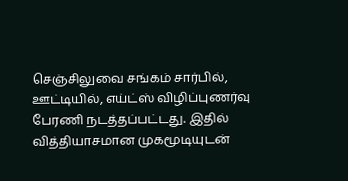செஞ்சிலுவை சங்கம் சார்பில், ஊட்டியில், எய்ட்ஸ் விழிப்புணர்வு பேரணி நடத்தப்பட்டது. இதில் வித்தியாசமான முகமூடியுடன்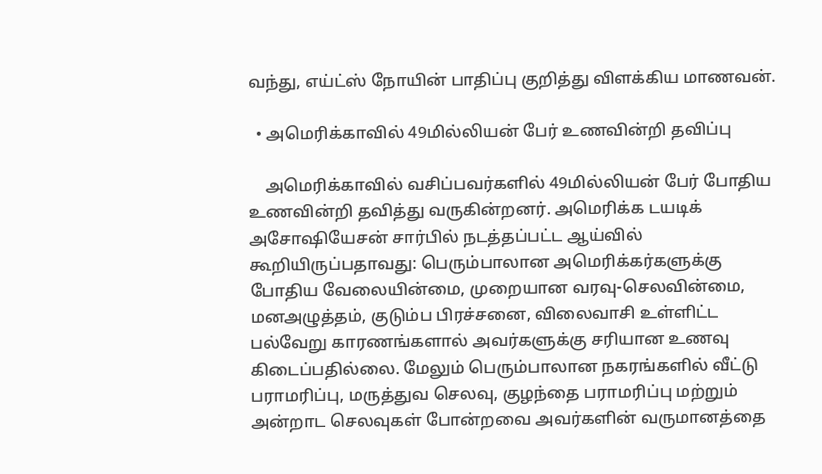வந்து, எய்ட்ஸ் நோயின் பாதிப்பு குறித்து விளக்கிய மாணவன்.

  • அமெரிக்காவில் 49மில்லியன் பேர் உணவின்றி தவிப்பு

    அமெரிக்காவில் வசிப்பவர்களில் 49மில்லியன் பேர் போதிய உணவின்றி தவித்து வருகின்றனர். அமெரிக்க டயடிக் அசோஷியேசன் சார்பில் நடத்தப்பட்ட ஆய்வில் கூறியிருப்பதாவது: பெரும்பாலான அமெரிக்கர்களுக்கு போதிய வேலையின்மை, முறையான வரவு-செலவின்மை, மனஅழுத்தம், குடும்ப பிரச்சனை, விலைவாசி உள்ளிட்ட பல்வேறு காரணங்களால் அவர்களுக்கு சரியான உணவு கிடைப்பதில்லை. மேலும் பெரும்பாலான நகரங்களில் வீட்டு பராமரிப்பு, மருத்துவ செலவு, குழந்தை பராமரிப்பு மற்றும் அன்றாட செலவுகள் போன்றவை அவர்களின் வருமானத்தை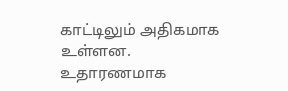காட்டிலும் அதிகமாக உள்ளன. உதாரணமாக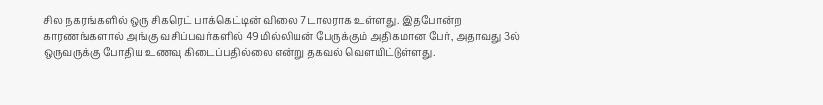சில நகரங்களில் ஒரு சிகரெட் பாக்கெட்டின் விலை 7டாலராக உள்ளது. இதபோன்ற காரணங்களால் அங்கு வசிப்பவர்களில் 49மில்லியன் பேருக்கும் அதிகமான பேர், அதாவது 3ல் ஒருவருக்கு போதிய உணவு கிடைப்பதில்லை என்று தகவல் வெளயிட்டுள்ளது.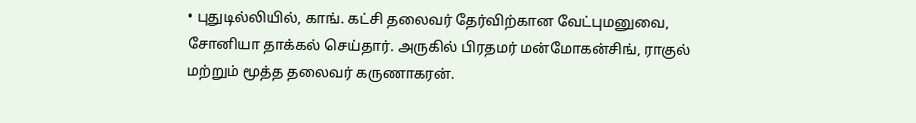• புதுடில்லியில், காங். கட்சி தலைவர் தேர்விற்கான வேட்புமனுவை, சோனியா தாக்கல் செய்தார். அருகில் பிரதமர் மன்மோகன்சிங், ராகுல் மற்றும் மூத்த தலைவர் கருணாகரன்.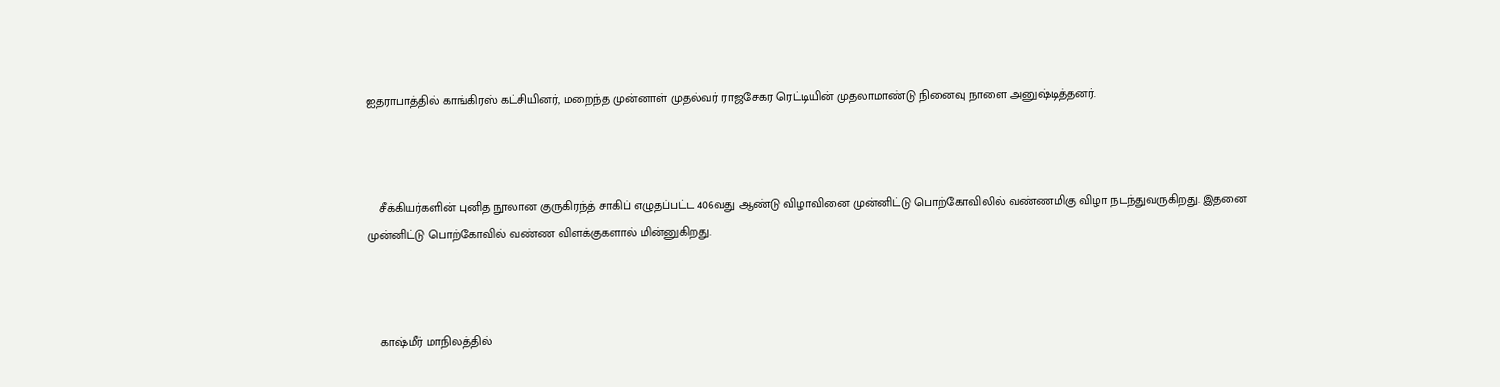ஐதராபாத்தில் காங்கிரஸ் கட்சியினர், மறைந்த முன்னாள் முதல்வர் ராஜசேகர ரெட்டியின் முதலாமாண்டு நினைவு நாளை அனுஷ்டித்தனர்.



    சீக்கியர்களின் புனித நூலான குருகிரந்த் சாகிப் எழுதப்பட்ட 406வது ஆண்டு விழாவினை முன்னிட்டு பொற்கோவிலில் வண்ணமிகு விழா நடந்துவருகிறது. இதனை முன்னிட்டு பொற்கோவில் வண்ண விளக்குகளால் மின்னுகிறது.



    காஷ்மீர் மாநிலத்தில்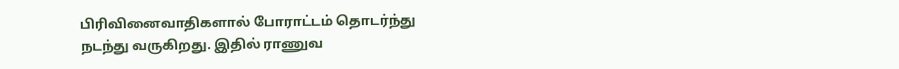பிரிவினைவாதிகளால் போராட்டம் தொடர்ந்து நடந்து வருகிறது. இதில் ராணுவ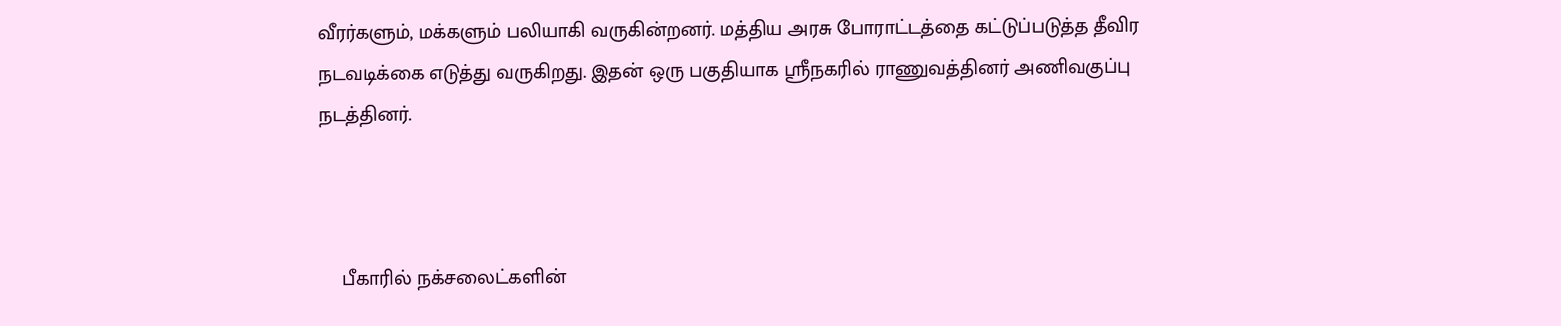வீரர்களும், மக்களும் பலியாகி வருகின்றனர். மத்திய அரசு போராட்டத்தை கட்டுப்படுத்த தீவிர நடவடிக்கை எடுத்து வருகிறது. இதன் ஒரு பகுதியாக ஸ்ரீநகரில் ராணுவத்தினர் அணிவகுப்பு நடத்தினர்.



    பீகாரில் நக்சலைட்களின்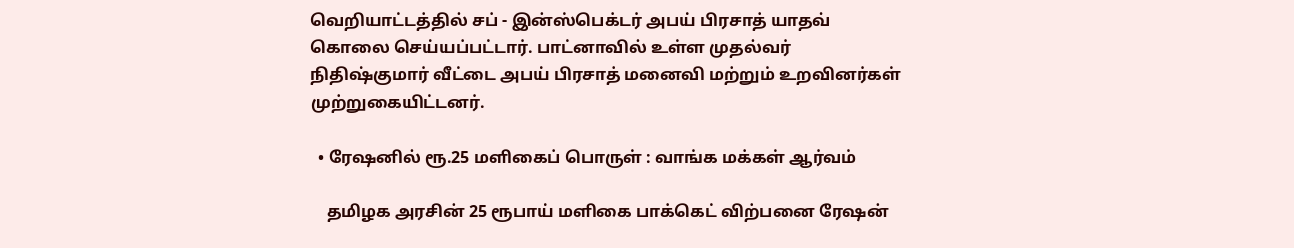வெறியாட்டத்தில் சப் - இன்ஸ்பெக்டர் அபய் பிரசாத் யாதவ் கொலை செய்யப்பட்டார். பாட்னாவில் உள்ள முதல்வர் நிதிஷ்குமார் வீட்டை அபய் பிரசாத் மனைவி மற்றும் உறவினர்கள் முற்றுகையிட்டனர்.

  • ரேஷனில் ரூ.25 மளிகைப் பொருள் : வாங்க மக்கள் ஆர்வம்

    தமிழக அரசின் 25 ரூபாய் மளிகை பாக்கெட் விற்பனை ரேஷன்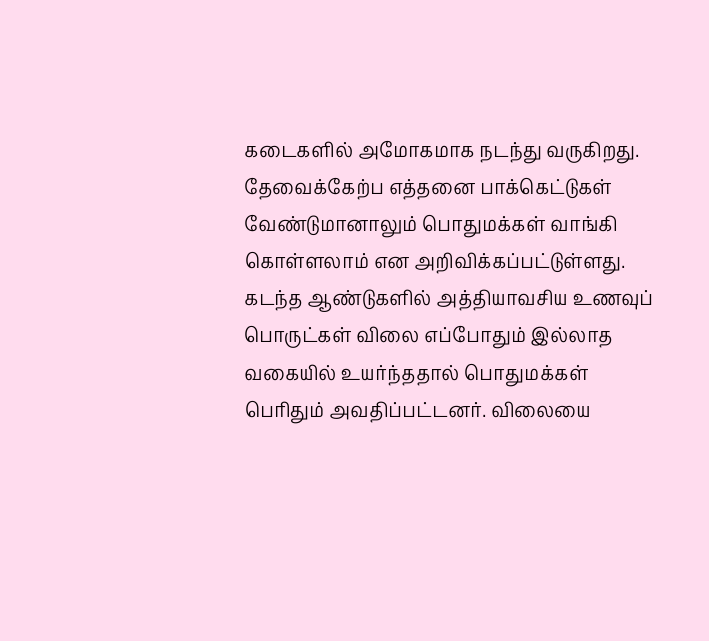கடைகளில் அமோகமாக நடந்து வருகிறது. தேவைக்கேற்ப எத்தனை பாக்கெட்டுகள் வேண்டுமானாலும் பொதுமக்கள் வாங்கி கொள்ளலாம் என அறிவிக்கப்பட்டுள்ளது. கடந்த ஆண்டுகளில் அத்தியாவசிய உணவுப் பொருட்கள் விலை எப்போதும் இல்லாத வகையில் உயர்ந்ததால் பொதுமக்கள் பெரிதும் அவதிப்பட்டனர். விலையை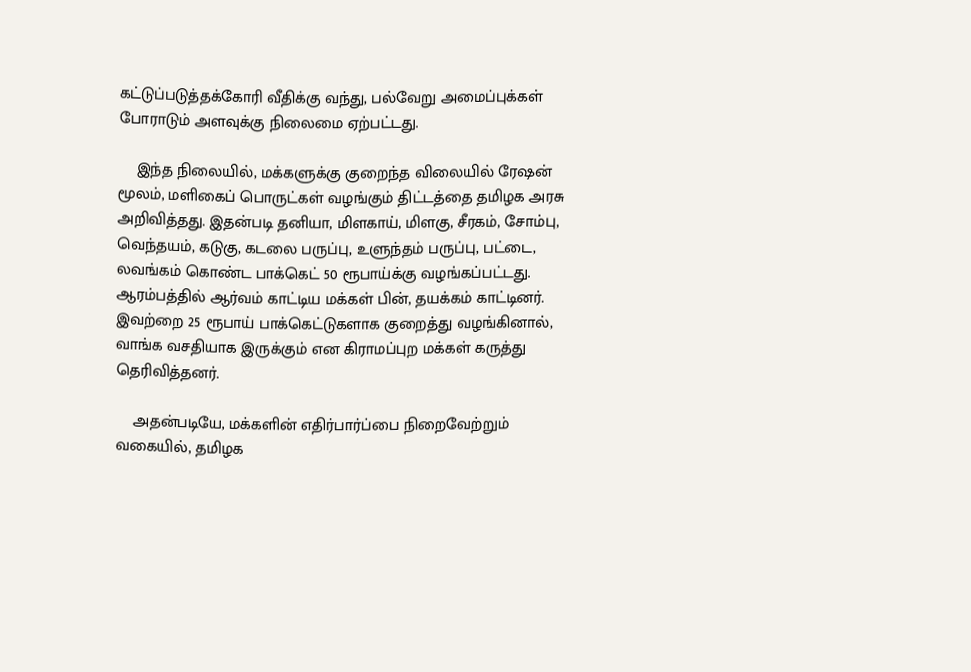கட்டுப்படுத்தக்கோரி வீதிக்கு வந்து, பல்வேறு அமைப்புக்கள் போராடும் அளவுக்கு நிலைமை ஏற்பட்டது.

    இந்த நிலையில், மக்களுக்கு குறைந்த விலையில் ரேஷன் மூலம், மளிகைப் பொருட்கள் வழங்கும் திட்டத்தை தமிழக அரசு அறிவித்தது. இதன்படி தனியா, மிளகாய், மிளகு, சீரகம், சோம்பு, வெந்தயம், கடுகு, கடலை பருப்பு, உளுந்தம் பருப்பு, பட்டை, லவங்கம் கொண்ட பாக்கெட் 50 ரூபாய்க்கு வழங்கப்பட்டது. ஆரம்பத்தில் ஆர்வம் காட்டிய மக்கள் பின், தயக்கம் காட்டினர். இவற்றை 25 ரூபாய் பாக்கெட்டுகளாக குறைத்து வழங்கினால், வாங்க வசதியாக இருக்கும் என கிராமப்புற மக்கள் கருத்து தெரிவித்தனர்.

    அதன்படியே, மக்களின் எதிர்பார்ப்பை நிறைவேற்றும் வகையில், தமிழக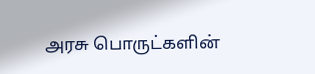அரசு பொருட்களின்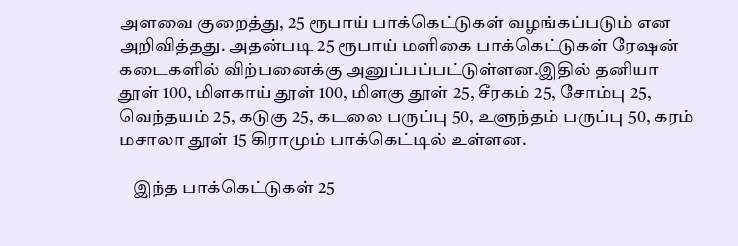அளவை குறைத்து, 25 ரூபாய் பாக்கெட்டுகள் வழங்கப்படும் என அறிவித்தது. அதன்படி 25 ரூபாய் மளிகை பாக்கெட்டுகள் ரேஷன் கடைகளில் விற்பனைக்கு அனுப்பப்பட்டுள்ளன.இதில் தனியா தூள் 100, மிளகாய் தூள் 100, மிளகு தூள் 25, சீரகம் 25, சோம்பு 25, வெந்தயம் 25, கடுகு 25, கடலை பருப்பு 50, உளுந்தம் பருப்பு 50, கரம் மசாலா தூள் 15 கிராமும் பாக்கெட்டில் உள்ளன.

    இந்த பாக்கெட்டுகள் 25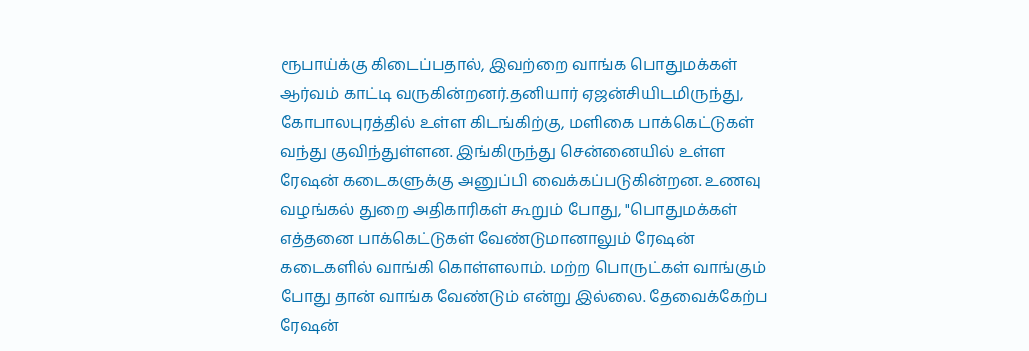ரூபாய்க்கு கிடைப்பதால், இவற்றை வாங்க பொதுமக்கள் ஆர்வம் காட்டி வருகின்றனர்.தனியார் ஏஜன்சியிடமிருந்து, கோபாலபுரத்தில் உள்ள கிடங்கிற்கு, மளிகை பாக்கெட்டுகள் வந்து குவிந்துள்ளன. இங்கிருந்து சென்னையில் உள்ள ரேஷன் கடைகளுக்கு அனுப்பி வைக்கப்படுகின்றன. உணவு வழங்கல் துறை அதிகாரிகள் கூறும் போது, "பொதுமக்கள் எத்தனை பாக்கெட்டுகள் வேண்டுமானாலும் ரேஷன் கடைகளில் வாங்கி கொள்ளலாம். மற்ற பொருட்கள் வாங்கும் போது தான் வாங்க வேண்டும் என்று இல்லை. தேவைக்கேற்ப ரேஷன்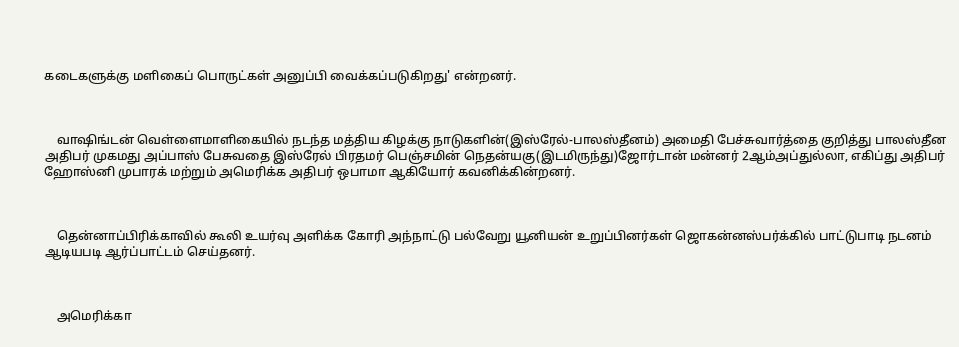கடைகளுக்கு மளிகைப் பொருட்கள் அனுப்பி வைக்கப்படுகிறது' என்றனர்.



    வாஷிங்டன் வெள்ளைமாளிகையில் நடந்த மத்திய கிழக்கு நாடுகளின்(இஸ்ரேல்-பாலஸ்தீனம்) அமைதி பேச்சுவார்த்தை குறித்து பாலஸ்தீன அதிபர் முகமது அப்பாஸ் பேசுவதை இஸ்ரேல் பிரதமர் பெஞ்சமின் நெதன்யகு(இடமிருந்து)ஜோர்டான் மன்னர் 2ஆம்அப்துல்லா, எகிப்து அதிபர் ஹோஸ்னி முபாரக் மற்றும் அமெரிக்க அதிபர் ஒபாமா ஆகியோர் கவனிக்கின்றனர்.



    தென்னாப்பிரிக்காவில் கூலி உயர்வு அளிக்க கோரி அந்நாட்டு பல்வேறு யூனியன் உறுப்பினர்கள் ஜொகன்னஸ்பர்க்கில் பாட்டுபாடி நடனம் ஆடியபடி ஆர்ப்பாட்டம் செய்தனர்.



    அமெரிக்கா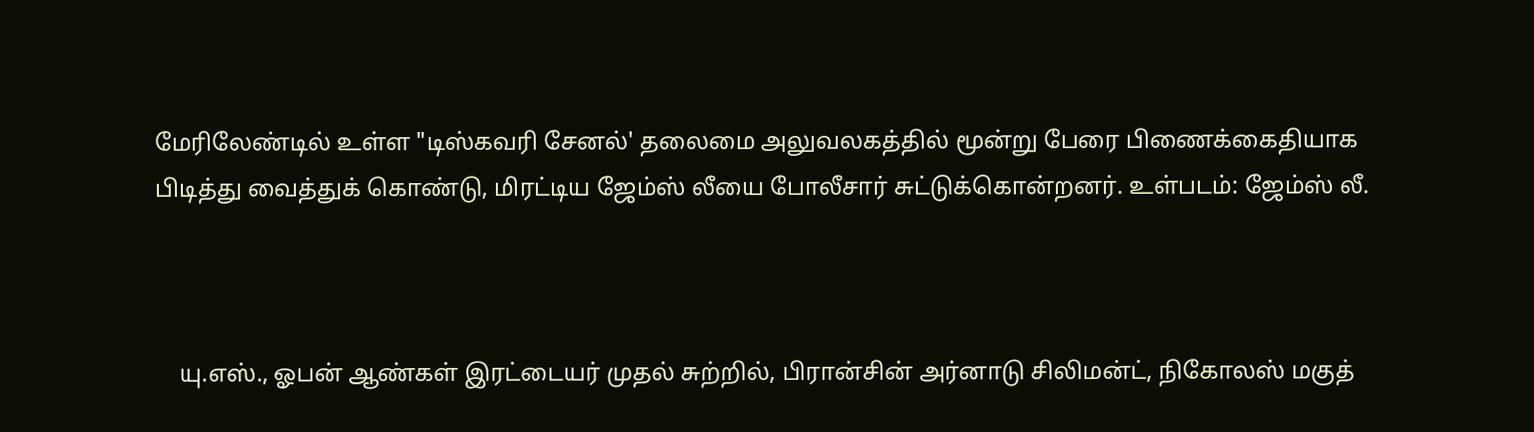மேரிலேண்டில் உள்ள "டிஸ்கவரி சேனல்' தலைமை அலுவலகத்தில் மூன்று பேரை பிணைக்கைதியாக பிடித்து வைத்துக் கொண்டு, மிரட்டிய ஜேம்ஸ் லீயை போலீசார் சுட்டுக்கொன்றனர். உள்படம்: ஜேம்ஸ் லீ.



    யு.எஸ்., ஓபன் ஆண்கள் இரட்டையர் முதல் சுற்றில், பிரான்சின் அர்னாடு சிலிமன்ட், நிகோலஸ் மகுத்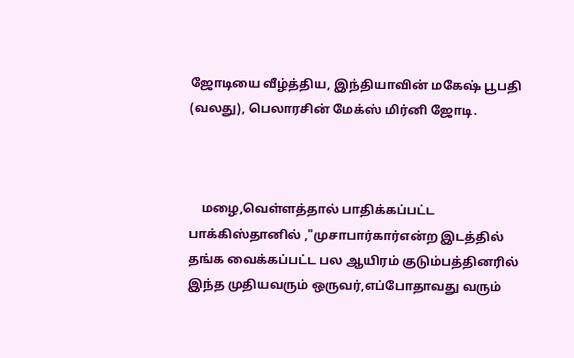ஜோடியை வீழ்த்திய, இந்தியாவின் மகேஷ் பூபதி (வலது), பெலாரசின் மேக்ஸ் மிர்னி ஜோடி.



    மழை,வெள்ளத்தால் பாதிக்கப்பட்ட பாக்கிஸ்தானில் ,"முசாபார்கார்என்ற இடத்தில் தங்க வைக்கப்பட்ட பல ஆயிரம் குடும்பத்தினரில் இந்த முதியவரும் ஒருவர்,எப்போதாவது வரும்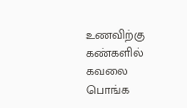உணவிற்கு கண்களில் கவலை பொங்க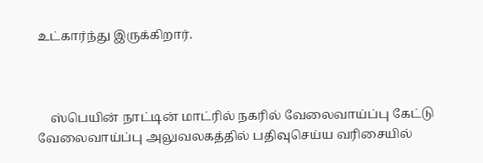உட்கார்ந்து இருக்கிறார்.



    ஸ்பெயின் நாட்டின் மாட்ரில் நகரில் வேலைவாய்ப்பு கேட்டு வேலைவாய்ப்பு அலுவலகத்தில் பதிவுசெய்ய வரிசையில்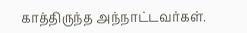காத்திருந்த அந்நாட்டவர்கள்.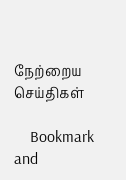நேற்றைய செய்திகள்

    Bookmark and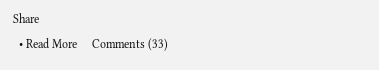Share
  • Read More     Comments (33)